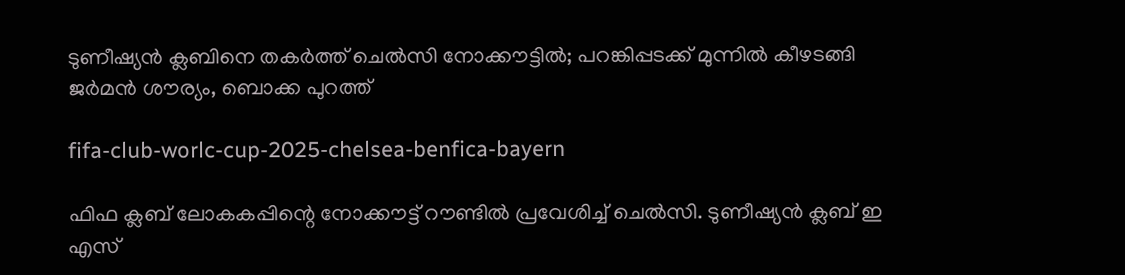ടുണീഷ്യന്‍ ക്ലബിനെ തകര്‍ത്ത് ചെല്‍സി നോക്കൗട്ടില്‍; പറങ്കിപ്പടക്ക് മുന്നില്‍ കീഴടങ്ങി ജര്‍മന്‍ ശൗര്യം, ബൊക്ക പുറത്ത്

fifa-club-worlc-cup-2025-chelsea-benfica-bayern

ഫിഫ ക്ലബ് ലോകകപ്പിന്റെ നോക്കൗട്ട് റൗണ്ടില്‍ പ്രവേശിച്ച് ചെല്‍സി. ടുണീഷ്യന്‍ ക്ലബ് ഇ എസ്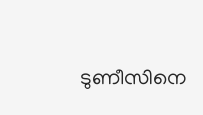ടുണീസിനെ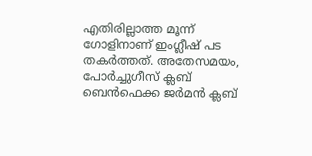എതിരില്ലാത്ത മൂന്ന് ഗോളിനാണ് ഇംഗ്ലീഷ് പട തകര്‍ത്തത്. അതേസമയം, പോര്‍ച്ചുഗീസ് ക്ലബ് ബെന്‍ഫെക്ക ജര്‍മന്‍ ക്ലബ്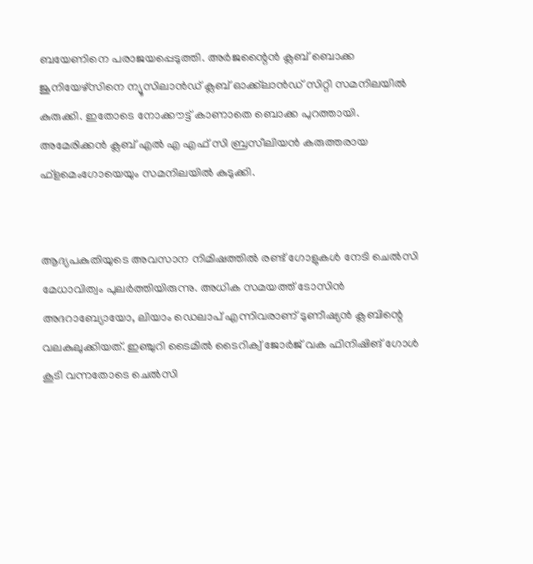ബയേണിനെ പരാജയപ്പെടുത്തി. അര്‍ജന്റൈന്‍ ക്ലബ് ബൊക്ക ജൂനിയേഴ്‌സിനെ ന്യൂസിലാന്‍ഡ് ക്ലബ് ഓക്ക്‌ലാന്‍ഡ് സിറ്റി സമനിലയില്‍ കുരുക്കി. ഇതോടെ നോക്കൗട്ട് കാണാതെ ബൊക്ക പുറത്തായി. അമേരിക്കന്‍ ക്ലബ് എല്‍ എ എഫ് സി ബ്രസീലിയന്‍ കരുത്തരായ ഫ്‌ളമെംഗോയെയും സമനിലയില്‍ കുടുക്കി.


ആദ്യപകുതിയുടെ അവസാന നിമിഷത്തില്‍ രണ്ട് ഗോളുകള്‍ നേടി ചെല്‍സി മേധാവിത്വം പുലര്‍ത്തിയിരുന്നു. അധിക സമയത്ത് ടോസിന്‍ അദറാബ്യോയോ, ലിയാം ഡെലാപ് എന്നിവരാണ് ടുണീഷ്യന്‍ ക്ലബിന്റെ വലകുലുക്കിയത്. ഇഞ്ചുറി ടൈമില്‍ ടൈറിക്വ് ജോര്‍ജ് വക ഫിനിഷിങ് ഗോള്‍ കൂടി വന്നതോടെ ചെല്‍സി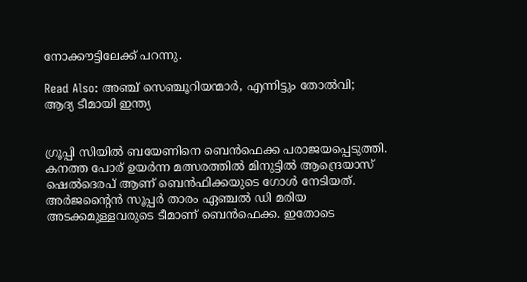നോക്കൗട്ടിലേക്ക് പറന്നു.

Read Also: അഞ്ച് സെഞ്ചൂറിയന്മാർ, എന്നിട്ടും തോൽവി; ആദ്യ ടീമായി ഇന്ത്യ


ഗ്രൂപ്പി സിയില്‍ ബയേണിനെ ബെന്‍ഫെക്ക പരാജയപ്പെടുത്തി. കനത്ത പോര് ഉയര്‍ന്ന മത്സരത്തില്‍ മിനുട്ടില്‍ ആന്ദ്രെയാസ് ഷെല്‍ദെരപ് ആണ് ബെന്‍ഫിക്കയുടെ ഗോള്‍ നേടിയത്. അര്‍ജന്റൈന്‍ സൂപ്പര്‍ താരം ഏഞ്ചല്‍ ഡി മരിയ അടക്കമുള്ളവരുടെ ടീമാണ് ബെന്‍ഫെക്ക. ഇതോടെ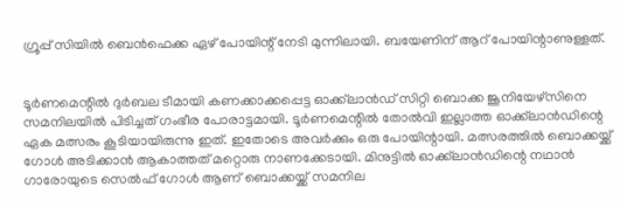ഗ്രൂപ്പ് സിയില്‍ ബെന്‍ഫെക്ക ഏഴ് പോയിന്റ് നേടി മുന്നിലായി. ബയേണിന് ആറ് പോയിന്റാണുള്ളത്.


ടൂര്‍ണമെന്റില്‍ ദുര്‍ബല ടീമായി കണക്കാക്കപ്പെട്ട ഓക്ക്‌ലാന്‍ഡ് സിറ്റി ബൊക്ക ജൂനിയേഴ്‌സിനെ സമനിലയില്‍ പിടിച്ചത് ഗംഭീര പോരാട്ടമായി. ടൂര്‍ണമെന്റില്‍ തോല്‍വി ഇല്ലാത്ത ഓക്ക്‌ലാന്‍ഡിന്റെ ഏക മത്സരം കൂടിയായിരുന്നു ഇത്. ഇതോടെ അവര്‍ക്കും ഒരു പോയിന്റായി. മത്സരത്തില്‍ ബൊക്കയ്ക്ക് ഗോള്‍ അടിക്കാന്‍ ആകാത്തത് മറ്റൊരു നാണക്കേടായി. മിനുട്ടില്‍ ഓക്ക്‌ലാന്‍ഡിന്റെ നഥാന്‍ ഗാരോയുടെ സെല്‍ഫ് ഗോള്‍ ആണ് ബൊക്കയ്ക്ക് സമനില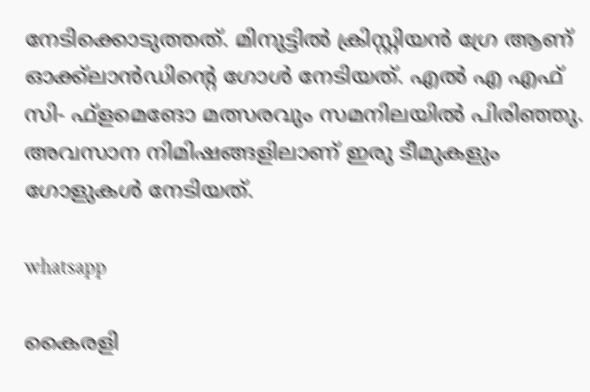നേടിക്കൊടുത്തത്. മിനുട്ടില്‍ ക്രിസ്റ്റിയന്‍ ഗ്രേ ആണ് ഓക്ക്‌ലാന്‍ഡിന്റെ ഗോള്‍ നേടിയത്. എല്‍ എ എഫ് സി- ഫ്‌ളമെങോ മത്സരവും സമനിലയില്‍ പിരിഞ്ഞു. അവസാന നിമിഷങ്ങളിലാണ് ഇരു ടീമുകളും ഗോളുകള്‍ നേടിയത്.

whatsapp

കൈരളി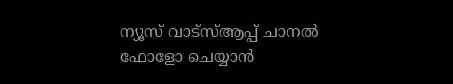ന്യൂസ് വാട്‌സ്ആപ്പ് ചാനല്‍ ഫോളോ ചെയ്യാന്‍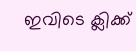ഇവിടെ ക്ലിക്ക്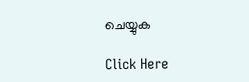ചെയ്യുക

Click Here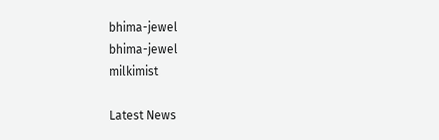bhima-jewel
bhima-jewel
milkimist

Latest News